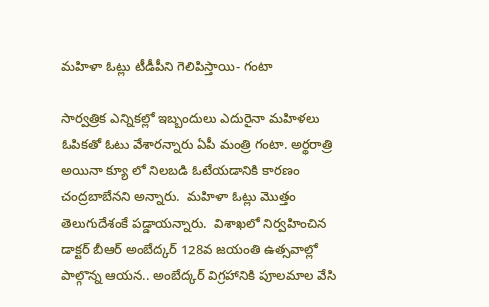మహిళా ఓట్లు టీడీపీని గెలిపిస్తాయి- గంటా

సార్వత్రిక ఎన్నికల్లో ఇబ్బందులు ఎదురైనా మహిళలు ఓపికతో ఓటు వేశారన్నారు ఏపీ మంత్రి గంటా. అర్థరాత్రి అయినా క్యూ లో నిలబడి ఓటేయడానికి కారణం చంద్రబాబేనని అన్నారు.  మహిళా ఓట్లు మొత్తం తెలుగుదేశంకే పడ్డాయన్నారు.  విశాఖలో నిర్వహించిన  డాక్టర్ బీఆర్ అంబేద్కర్ 128వ జయంతి ఉత్సవాల్లో పాల్గొన్న ఆయన.. అంబేద్కర్ విగ్రహానికి పూలమాల వేసి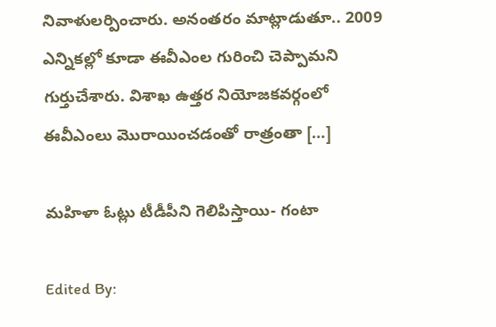నివాళులర్పించారు. అనంతరం మాట్లాడుతూ.. 2009 ఎన్నికల్లో కూడా ఈవీఎంల గురించి చెప్పామని గుర్తుచేశారు. విశాఖ ఉత్తర నియోజకవర్గంలో ఈవీఎంలు మొరాయించడంతో రాత్రంతా […]

మహిళా ఓట్లు టీడీపీని గెలిపిస్తాయి- గంటా

Edited By: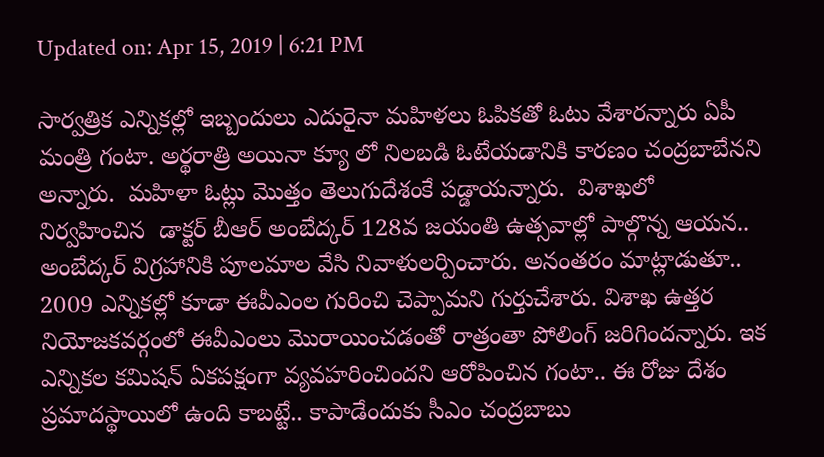Updated on: Apr 15, 2019 | 6:21 PM

సార్వత్రిక ఎన్నికల్లో ఇబ్బందులు ఎదురైనా మహిళలు ఓపికతో ఓటు వేశారన్నారు ఏపీ మంత్రి గంటా. అర్థరాత్రి అయినా క్యూ లో నిలబడి ఓటేయడానికి కారణం చంద్రబాబేనని అన్నారు.  మహిళా ఓట్లు మొత్తం తెలుగుదేశంకే పడ్డాయన్నారు.  విశాఖలో నిర్వహించిన  డాక్టర్ బీఆర్ అంబేద్కర్ 128వ జయంతి ఉత్సవాల్లో పాల్గొన్న ఆయన.. అంబేద్కర్ విగ్రహానికి పూలమాల వేసి నివాళులర్పించారు. అనంతరం మాట్లాడుతూ.. 2009 ఎన్నికల్లో కూడా ఈవీఎంల గురించి చెప్పామని గుర్తుచేశారు. విశాఖ ఉత్తర నియోజకవర్గంలో ఈవీఎంలు మొరాయించడంతో రాత్రంతా పోలింగ్ జరిగిందన్నారు. ఇక ఎన్నికల కమిషన్ ఏకపక్షంగా వ్యవహరించిందని ఆరోపించిన గంటా.. ఈ రోజు దేశం ప్రమాదస్థాయిలో ఉంది కాబట్టే.. కాపాడేందుకు సీఎం చంద్రబాబు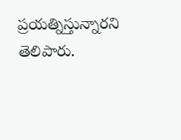ప్రయత్నిస్తున్నారని తెలిపారు.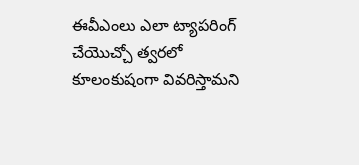ఈవీఎంలు ఎలా ట్యాపరింగ్‌ చేయొచ్చో త్వరలో కూలంకుషంగా వివరిస్తామని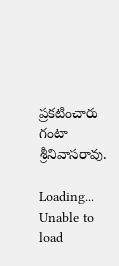ప్రకటించారు గంటా శ్రీనివాసరావు.

Loading...
Unable to load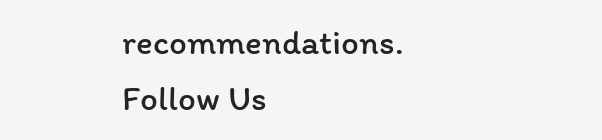recommendations.
Follow Us